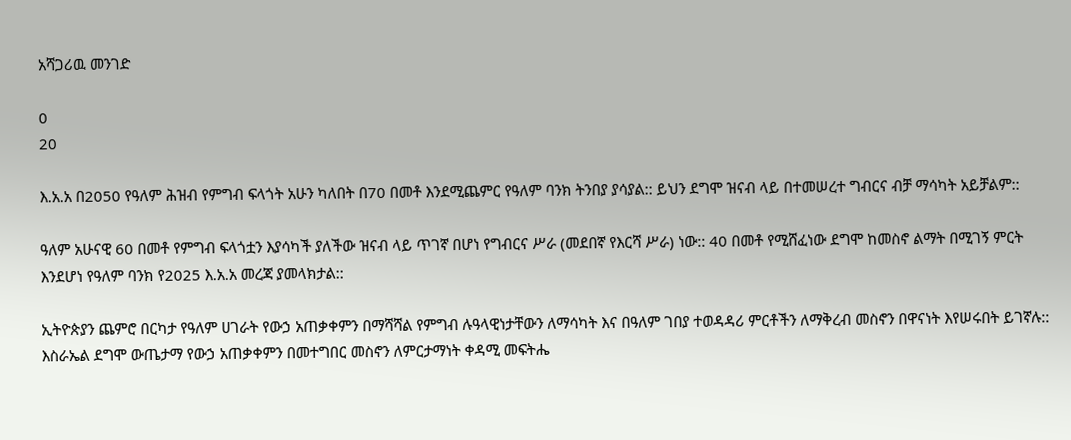አሻጋሪዉ መንገድ

0
20

እ.አ.አ በ2050 የዓለም ሕዝብ የምግብ ፍላጎት አሁን ካለበት በ70 በመቶ እንደሚጨምር የዓለም ባንክ ትንበያ ያሳያል:: ይህን ደግሞ ዝናብ ላይ በተመሠረተ ግብርና ብቻ ማሳካት አይቻልም::

ዓለም አሁናዊ 60 በመቶ የምግብ ፍላጎቷን እያሳካች ያለችው ዝናብ ላይ ጥገኛ በሆነ የግብርና ሥራ (መደበኛ የእርሻ ሥራ) ነው:: 40 በመቶ የሚሸፈነው ደግሞ ከመስኖ ልማት በሚገኝ ምርት እንደሆነ የዓለም ባንክ የ2025 እ.አ.አ መረጃ ያመላክታል::

ኢትዮጵያን ጨምሮ በርካታ የዓለም ሀገራት የውኃ አጠቃቀምን በማሻሻል የምግብ ሉዓላዊነታቸውን ለማሳካት እና በዓለም ገበያ ተወዳዳሪ ምርቶችን ለማቅረብ መስኖን በዋናነት እየሠሩበት ይገኛሉ:: እስራኤል ደግሞ ውጤታማ የውኃ አጠቃቀምን በመተግበር መስኖን ለምርታማነት ቀዳሚ መፍትሔ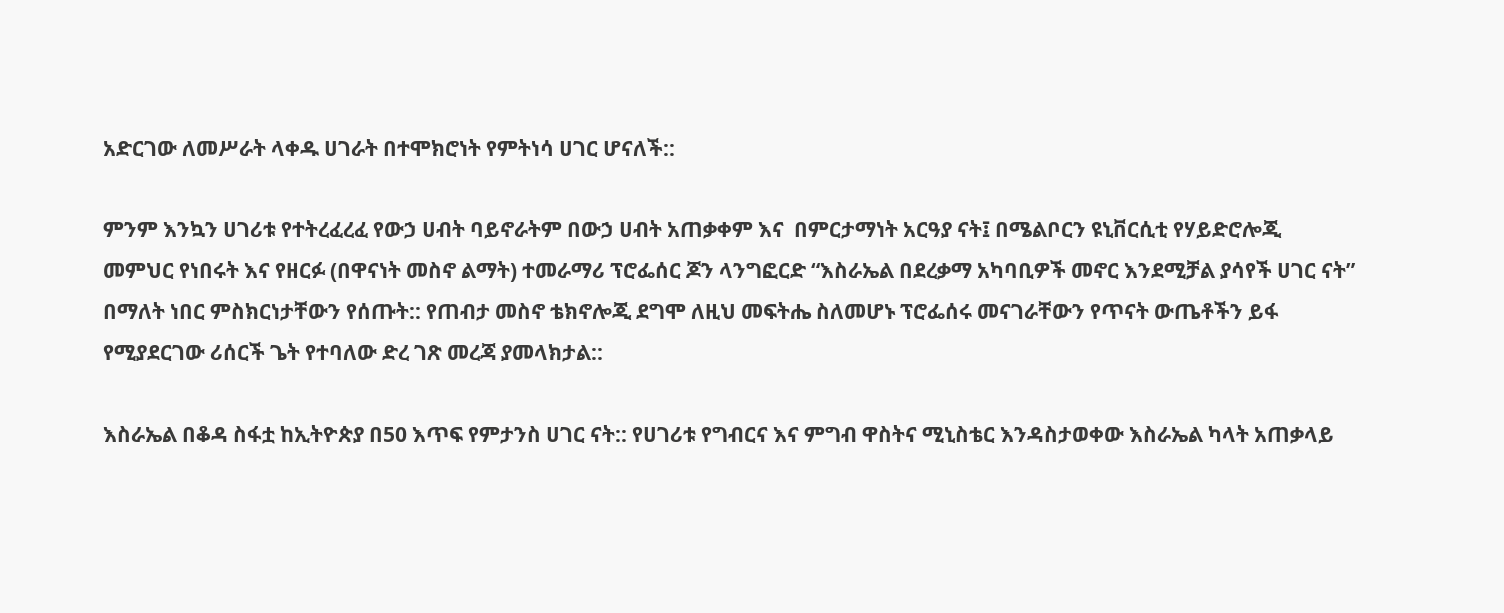አድርገው ለመሥራት ላቀዱ ሀገራት በተሞክሮነት የምትነሳ ሀገር ሆናለች::

ምንም እንኳን ሀገሪቱ የተትረፈረፈ የውኃ ሀብት ባይኖራትም በውኃ ሀብት አጠቃቀም እና  በምርታማነት አርዓያ ናት፤ በሜልቦርን ዩኒቨርሲቲ የሃይድሮሎጂ መምህር የነበሩት እና የዘርፉ (በዋናነት መስኖ ልማት) ተመራማሪ ፕሮፌሰር ጆን ላንግፎርድ “እስራኤል በደረቃማ አካባቢዎች መኖር እንደሚቻል ያሳየች ሀገር ናት” በማለት ነበር ምስክርነታቸውን የሰጡት:: የጠብታ መስኖ ቴክኖሎጂ ደግሞ ለዚህ መፍትሔ ስለመሆኑ ፕሮፌሰሩ መናገራቸውን የጥናት ውጤቶችን ይፋ የሚያደርገው ሪሰርች ጌት የተባለው ድረ ገጽ መረጃ ያመላክታል::

እስራኤል በቆዳ ስፋቷ ከኢትዮጵያ በ50 እጥፍ የምታንስ ሀገር ናት:: የሀገሪቱ የግብርና እና ምግብ ዋስትና ሚኒስቴር እንዳስታወቀው እስራኤል ካላት አጠቃላይ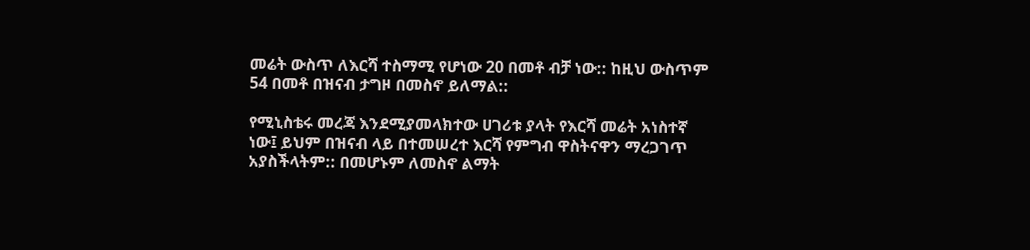መሬት ውስጥ ለእርሻ ተስማሚ የሆነው 20 በመቶ ብቻ ነው:: ከዚህ ውስጥም 54 በመቶ በዝናብ ታግዞ በመስኖ ይለማል::

የሚኒስቴሩ መረጃ እንደሚያመላክተው ሀገሪቱ ያላት የእርሻ መሬት አነስተኛ ነው፤ ይህም በዝናብ ላይ በተመሠረተ እርሻ የምግብ ዋስትናዋን ማረጋገጥ አያስችላትም:: በመሆኑም ለመስኖ ልማት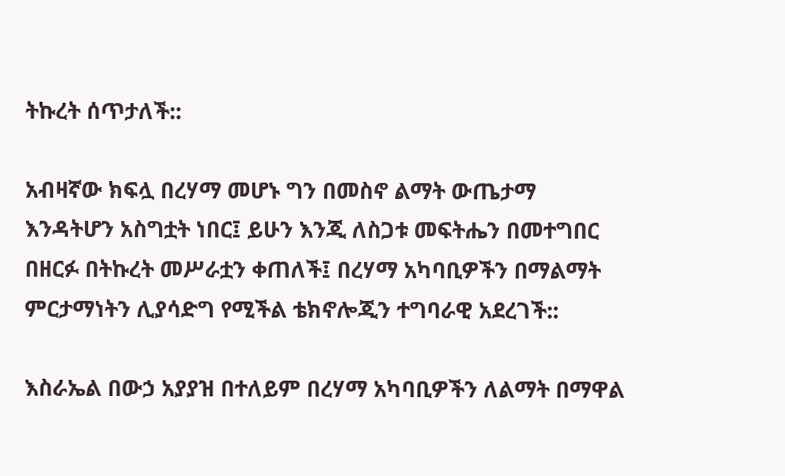ትኩረት ሰጥታለች::

አብዛኛው ክፍሏ በረሃማ መሆኑ ግን በመስኖ ልማት ውጤታማ እንዳትሆን አስግቷት ነበር፤ ይሁን እንጂ ለስጋቱ መፍትሔን በመተግበር በዘርፉ በትኩረት መሥራቷን ቀጠለች፤ በረሃማ አካባቢዎችን በማልማት ምርታማነትን ሊያሳድግ የሚችል ቴክኖሎጂን ተግባራዊ አደረገች::

እስራኤል በውኃ አያያዝ በተለይም በረሃማ አካባቢዎችን ለልማት በማዋል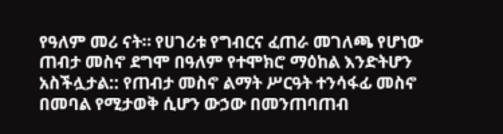የዓለም መሪ ናት። የሀገሪቱ የግብርና ፈጠራ መገለጫ የሆነው ጠብታ መስኖ ደግሞ በዓለም የተሞክሮ ማዕከል እንድትሆን አስችሏታል:: የጠብታ መስኖ ልማት ሥርዓት ተንሳፋፊ መስኖ በመባል የሚታወቅ ሲሆን ውኃው በመንጠባጠብ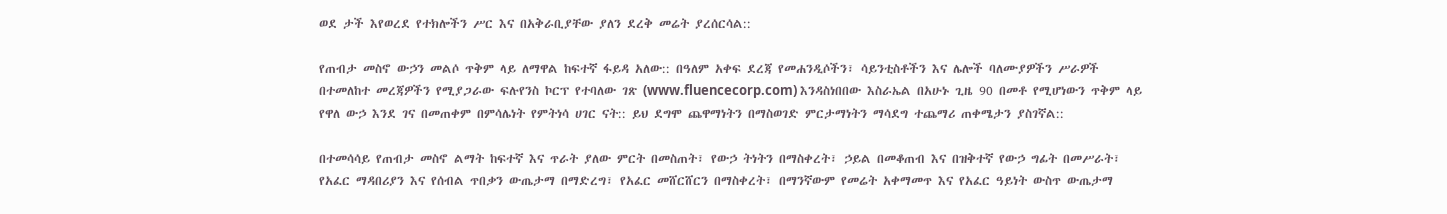ወደ ታች እየወረደ የተክሎችን ሥር እና በአቅራቢያቸው ያለን ደረቅ መሬት ያረሰርሳል::

የጠብታ መስኖ ውኃን መልሶ ጥቅም ላይ ለማዋል ከፍተኛ ፋይዳ አለው:: በዓለም አቀፍ ደረጃ የመሐንዲሶችን፣ ሳይንቲስቶችን እና ሌሎች ባለሙያዎችን ሥራዎች በተመለከተ መረጃዎችን የሚያጋራው ፍሉየንስ ኮርፕ የተባለው ገጽ (www.fluencecorp.com) እንዳስነበበው እስራኤል በአሁኑ ጊዜ 90 በመቶ የሚሆነውን ጥቅም ላይ የዋለ ውኃ እንደ ገና በመጠቀም በምሳሌነት የምትነሳ ሀገር ናት:: ይህ ደግሞ ጨዋማነትን በማስወገድ ምርታማነትን ማሳደግ ተጨማሪ ጠቀሜታን ያስገኛል::

በተመሳሳይ የጠብታ መስኖ ልማት ከፍተኛ እና ጥራት ያለው ምርት በመስጠት፣ የውኃ ትነትን በማስቀረት፣ ኃይል በመቆጠብ እና በዝቅተኛ የውኃ ግፊት በመሥራት፣ የአፈር ማዳበሪያን እና የሰብል ጥበቃን ውጤታማ በማድረግ፣ የአፈር መሸርሸርን በማስቀረት፣ በማንኛውም የመሬት አቀማመጥ እና የአፈር ዓይነት ውስጥ ውጤታማ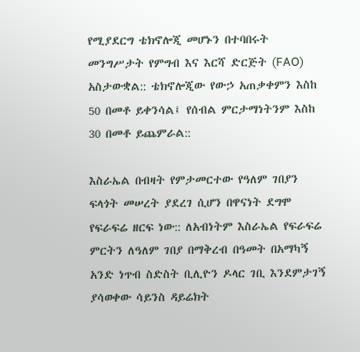የሚያደርግ ቴክኖሎጂ መሆኑን በተባበሩት መንግሥታት የምግብ እና እርሻ ድርጅት (FAO) አስታውቋል:: ቴክኖሎጂው የውኃ አጠቃቀምን እስከ 50 በመቶ ይቀንሳል፤ የሰብል ምርታማነትንም እስከ 30 በመቶ ይጨምራል::

እስራኤል በብዛት የምታመርተው የዓለም ገበያን ፍላጎት መሠረት ያደረገ ሲሆን በዋናነት ደግሞ የፍራፍሬ ዘርፍ ነው:: ለአብነትም እስራኤል የፍራፍሬ ምርትን ለዓለም ገበያ በማቅረብ በዓመት በአማካኝ አንድ ነጥብ ስድስት ቢሊዮን ዶላር ገቢ እንደምታገኝ ያሳወቀው ሳይንስ ዳይሬክት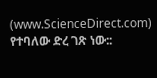(www.ScienceDirect.com) የተባለው ድረ ገጽ ነው::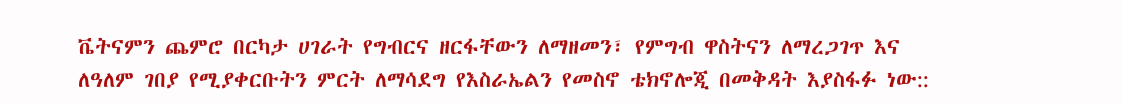ቬትናምን ጨምሮ በርካታ ሀገራት የግብርና ዘርፋቸውን ለማዘመን፣ የምግብ ዋስትናን ለማረጋገጥ እና ለዓለም ገበያ የሚያቀርቡትን ምርት ለማሳደግ የእስራኤልን የመስኖ ቴክኖሎጂ በመቅዳት እያስፋፉ ነው::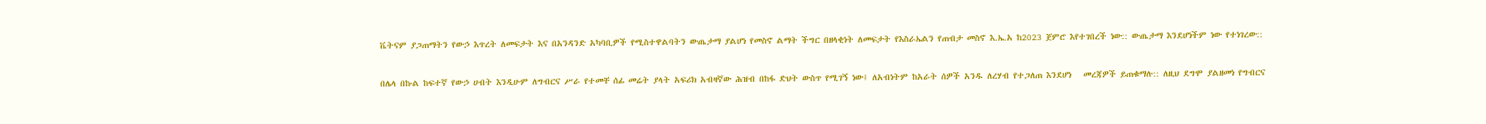ቬትናም ያጋጠማትን የውኃ እጥረት ለመፍታት እና በአንዳንድ አካባቢዎች የሚስተዋልባትን ውጤታማ ያልሆነ የመስኖ ልማት ችግር በዘላቂነት ለመፍታት የእስራኤልን የጠብታ መስኖ እ.ኤ.አ ከ2023 ጀምሮ እየተገበረች ነው:: ውጤታማ እንደሆነችም ነው የተነገረው::

በሌላ በኩል ከፍተኛ የውኃ ሀብት እንዲሁም ለግብርና ሥራ የተመቸ ሰፊ መሬት ያላት አፍሪክ አብዛኛው ሕዝብ በከፋ ድህት ውስጥ የሚገኝ ነው፤ ለአብነትም ከአራት ሰዎች አንዱ ለረሃብ የተጋለጠ እንደሆነ   መረጃዎች ይጠቁማሉ:: ለዚህ ደግሞ ያልዘመነ የግብርና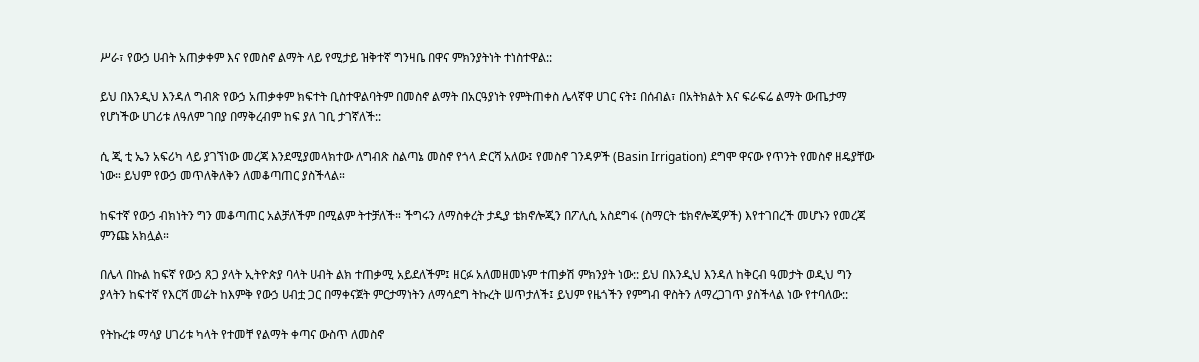ሥራ፣ የውኃ ሀብት አጠቃቀም እና የመስኖ ልማት ላይ የሚታይ ዝቅተኛ ግንዛቤ በዋና ምክንያትነት ተነስተዋል::

ይህ በእንዲህ እንዳለ ግብጽ የውኃ አጠቃቀም ክፍተት ቢስተዋልባትም በመስኖ ልማት በአርዓያነት የምትጠቀስ ሌላኛዋ ሀገር ናት፤ በሰብል፣ በአትክልት እና ፍራፍሬ ልማት ውጤታማ የሆነችው ሀገሪቱ ለዓለም ገበያ በማቅረብም ከፍ ያለ ገቢ ታገኛለች::

ሲ ጂ ቲ ኤን አፍሪካ ላይ ያገኘነው መረጃ እንደሚያመላክተው ለግብጽ ስልጣኔ መስኖ የጎላ ድርሻ አለው፤ የመስኖ ገንዳዎች (Basin Irrigation) ደግሞ ዋናው የጥንት የመስኖ ዘዴያቸው ነው። ይህም የውኃ መጥለቅለቅን ለመቆጣጠር ያስችላል።

ከፍተኛ የውኃ ብክነትን ግን መቆጣጠር አልቻለችም በሚልም ትተቻለች። ችግሩን ለማስቀረት ታዲያ ቴክኖሎጂን በፖሊሲ አስደግፋ (ስማርት ቴክኖሎጂዎች) እየተገበረች መሆኑን የመረጃ ምንጩ አክሏል።

በሌላ በኩል ከፍኛ የውኃ ጸጋ ያላት ኢትዮጵያ ባላት ሀብት ልክ ተጠቃሚ አይደለችም፤ ዘርፉ አለመዘመኑም ተጠቃሽ ምክንያት ነው:: ይህ በእንዲህ እንዳለ ከቅርብ ዓመታት ወዲህ ግን ያላትን ከፍተኛ የእርሻ መሬት ከእምቅ የውኃ ሀብቷ ጋር በማቀናጀት ምርታማነትን ለማሳደግ ትኩረት ሠጥታለች፤ ይህም የዜጎችን የምግብ ዋስትን ለማረጋገጥ ያስችላል ነው የተባለው::

የትኩረቱ ማሳያ ሀገሪቱ ካላት የተመቸ የልማት ቀጣና ውስጥ ለመስኖ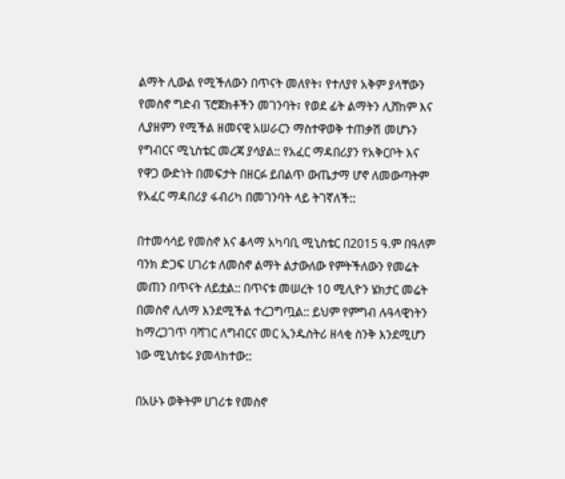ልማት ሊውል የሚችለውን በጥናት መለየት፣ የተለያየ አቅም ያላቸውን የመስኖ ግድብ ፕሮጀክቶችን መገንባት፣ የወደ ፊት ልማትን ሊሸከም እና ሊያዘምን የሚችል ዘመናዊ አሠራርን ማስተዋወቅ ተጠቃሽ መሆኑን የግብርና ሚኒስቴር መረጃ ያሳያል:: የአፈር ማዳበሪያን የአቅርቦት እና የዋጋ ውድነት በመፍታት በዘርፉ ይበልጥ ውጤታማ ሆኖ ለመውጣትም የአፈር ማዳበሪያ ፋብሪካ በመገንባት ላይ ትገኛለች::

በተመሳሳይ የመስኖ እና ቆላማ አካባቢ ሚኒስቴር በ2015 ዓ.ም በዓለም ባንክ ድጋፍ ሀገሪቱ ለመስኖ ልማት ልታውለው የምትችለውን የመሬት መጠን በጥናት ለይቷል:: በጥናቱ መሠረት 10 ሚሊዮን ሄክታር መሬት በመስኖ ሊለማ እንደሚችል ተረጋግጧል:: ይህም የምግብ ሉዓላዊነትን ከማረጋገጥ ባሻገር ለግብርና መር ኢንዱስትሪ ዘላቂ ስንቅ እንደሚሆን ነው ሚኒስቴሩ ያመላከተው::

በአሁኑ ወቅትም ሀገሪቱ የመስኖ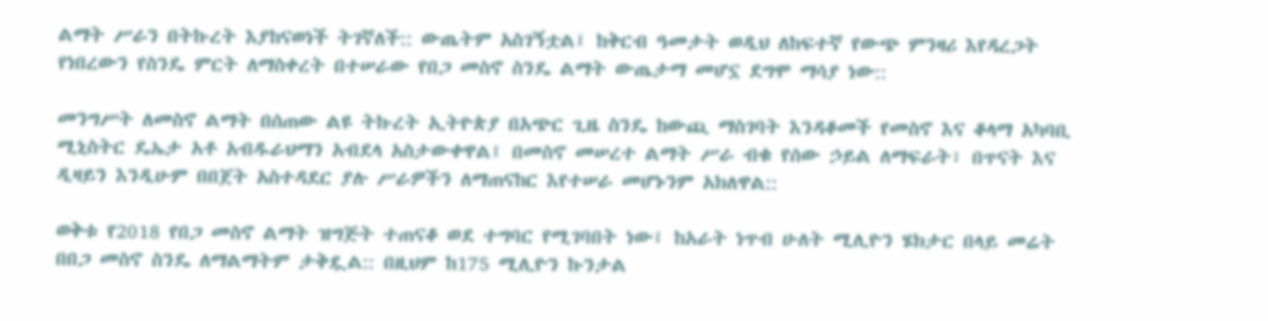ልማት ሥራን በትኩረት እያከናወነች ትገኛለች:: ውጤትም አስገኝቷል፤ ከቅርብ ዓመታት ወዲህ ለከፍተኛ የውጭ ምንዛሪ እየዳረጋት የነበረውን የስንዴ ምርት ለማስቀረት በተሠራው የበጋ መስኖ ስንዴ ልማት ውጤታማ መሆኗ ደግሞ ማሳያ ነው::

መንግሥት ለመስኖ ልማት በሰጠው ልዩ ትኩረት ኢትዮጵያ በአጭር ጊዜ ስንዴ ከውጪ ማስገባት እንዳቆመች የመስኖ እና ቆላማ አካባቢ ሚኒስትር ዴኤታ አቶ አብዱራህማን አብደላ አስታውቀዋል፤ በመስኖ መሠረተ ልማት ሥራ ብቁ የሰው ኃይል ለማፍራት፣ በጥናት እና ዲዛይን እንዲሁም በበጀት አስተዳደር ያሉ ሥራዎችን ለማጠናከር እየተሠራ መሆኑንም አክለዋል::

ወቅቱ የ2018 የበጋ መስኖ ልማት ዝግጅት ተጠናቆ ወደ ተግባር የሚገባበት ነው፤ ከአራት ነጥብ ሁለት ሚሊዮን ሄክታር በላይ መሬት በበጋ መስኖ ስንዴ ለማልማትም ታቅዷል:: በዚህም ከ175 ሚሊዮን ኩንታል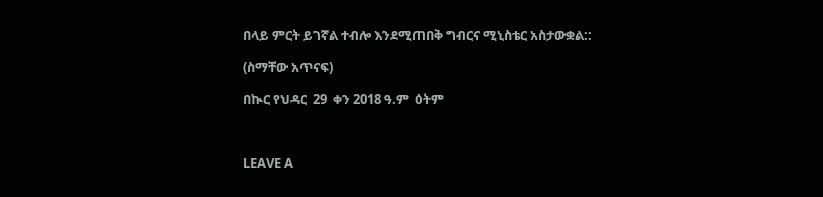በላይ ምርት ይገኛል ተብሎ እንደሚጠበቅ ግብርና ሚኒስቴር አስታውቋል::

(ስማቸው አጥናፍ)

በኲር የህዳር  29  ቀን 2018 ዓ.ም  ዕትም



LEAVE A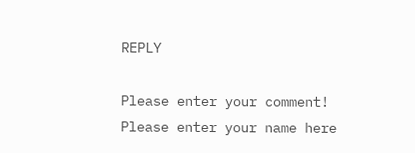REPLY

Please enter your comment!
Please enter your name here